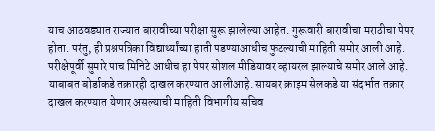याच आठवड्यात राज्यात बारावीच्या परीक्षा सुरू झालेल्या आहेत. गुरूवारी बारावीचा मराठीचा पेपर होता. परंतु, ही प्रश्नपत्रिका विद्यार्थ्यांच्या हाती पडण्याआधीच फुटल्याची माहिती समोर आली आहे. परीक्षेपूर्वी सुमारे पाच मिनिटे आधीच हा पेपर सोशल मीडियावर व्हायरल झाल्याचे समोर आले आहे. याबाबत बोर्डाकडे तक्रारही दाखल करण्यात आलीआहे. सायबर क्राइम सेलकडे या संदर्भात तक्रार दाखल करण्यात येणार असल्याची माहिती विभागीय सचिव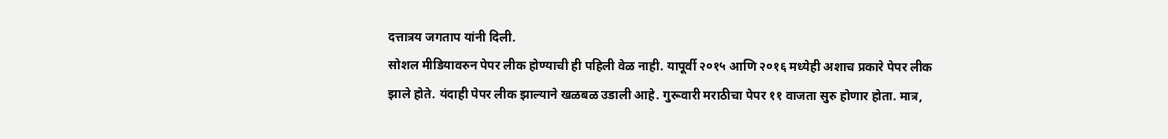दत्तात्रय जगताप यांनी दिली.
सोशल मीडियावरुन पेपर लीक होण्याची ही पहिली वेळ नाही. यापूर्वी २०१५ आणि २०१६ मध्येही अशाच प्रकारे पेपर लीक झाले होते. यंदाही पेपर लीक झाल्याने खळबळ उडाली आहे. गुरूवारी मराठीचा पेपर ११ वाजता सुरु होणार होता. मात्र,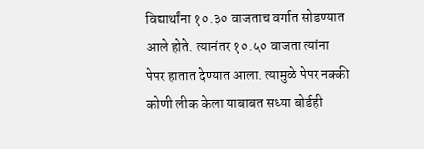विद्यार्थांना १०.३० वाजताच वर्गात सोडण्यात आले होते. त्यानंतर १०.५० वाजता त्यांना पेपर हातात देण्यात आला. त्यामुळे पेपर नक्की कोणी लीक केला याबाबत सध्या बोर्डही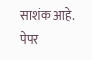साशंक आहे.
पेपर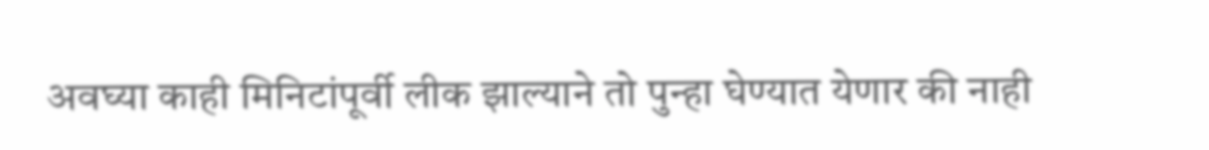अवघ्या काही मिनिटांपूर्वी लीक झाल्याने तो पुन्हा घेण्यात येणार की नाही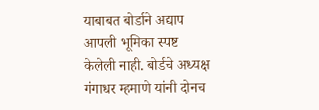याबाबत बोर्डाने अद्याप आपली भूमिका स्पष्ट केलेली नाही. बोर्डचे अध्यक्ष गंगाधर म्हमाणे यांनी दोनच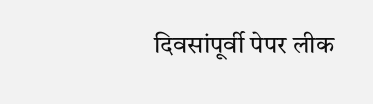दिवसांपूर्वी पेपर लीक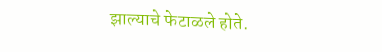झाल्याचे फेटाळले होते.